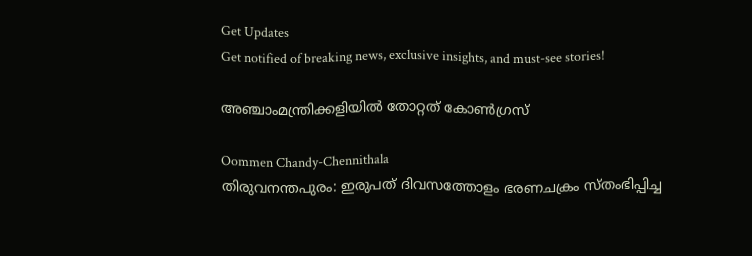Get Updates
Get notified of breaking news, exclusive insights, and must-see stories!

അഞ്ചാംമന്ത്രിക്കളിയില്‍ തോറ്റത് കോണ്‍ഗ്രസ്

Oommen Chandy-Chennithala
തിരുവനന്തപുരം: ഇരുപത് ദിവസത്തോളം ഭരണചക്രം സ്തംഭിപ്പിച്ച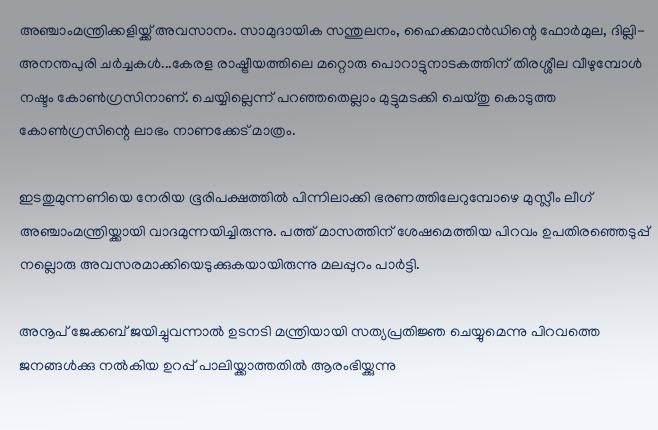അഞ്ചാംമന്ത്രിക്കളിയ്ക്ക് അവസാനം. സാമുദായിക സന്തുലനം, ഹൈക്കമാന്‍ഡിന്റെ ഫോര്‍മുല, ദില്ലി-അനന്തപുരി ചര്‍ച്ചകള്‍...കേരള രാഷ്ട്രീയത്തിലെ മറ്റൊരു പൊറാട്ടുനാടകത്തിന് തിരശ്ശീല വീഴുമ്പോള്‍ നഷ്ടം കോണ്‍ഗ്രസിനാണ്. ചെയ്യില്ലെന്ന് പറഞ്ഞതെല്ലാം മുട്ടുമടക്കി ചെയ്തു കൊടുത്ത കോണ്‍ഗ്രസിന്റെ ലാഭം നാണക്കേട് മാത്രം.

ഇടതുമുന്നണിയെ നേരിയ ഭൂരിപക്ഷത്തില്‍ പിന്നിലാക്കി ഭരണത്തിലേറുമ്പോഴെ മുസ്ലീം ലീഗ് അഞ്ചാംമന്ത്രിയ്ക്കായി വാദമുന്നയിച്ചിരുന്നു. പത്ത് മാസത്തിന് ശേഷമെത്തിയ പിറവം ഉപതിരഞ്ഞെടുപ്പ് നല്ലൊരു അവസരമാക്കിയെടുക്കുകയായിരുന്നു മലപ്പുറം പാര്‍ട്ടി.

അനൂപ് ജേക്കബ് ജയിച്ചുവന്നാല്‍ ഉടനടി മന്ത്രിയായി സത്യപ്രതിജ്ഞ ചെയ്യുമെന്നു പിറവത്തെ ജനങ്ങള്‍ക്കു നല്‍കിയ ഉറപ്പ് പാലിയ്ക്കാത്തതില്‍ ആരംഭിയ്ക്കുന്നു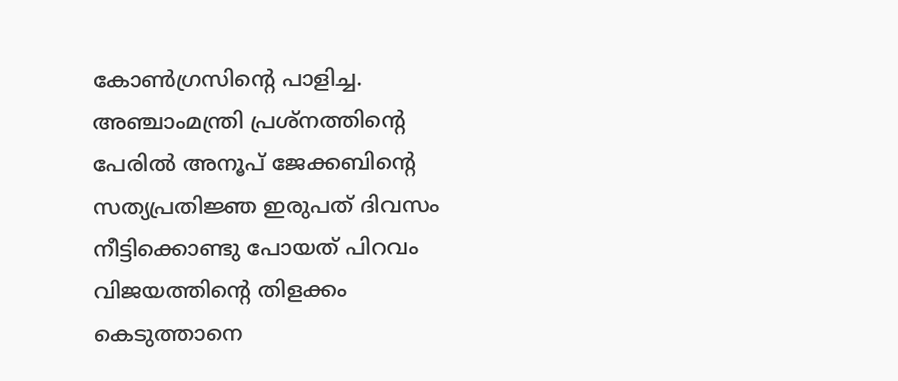കോണ്‍ഗ്രസിന്റെ പാളിച്ച. അഞ്ചാംമന്ത്രി പ്രശ്‌നത്തിന്റെ പേരില്‍ അനൂപ് ജേക്കബിന്റെ സത്യപ്രതിജ്ഞ ഇരുപത് ദിവസം നീട്ടിക്കൊണ്ടു പോയത് പിറവം വിജയത്തിന്റെ തിളക്കം കെടുത്താനെ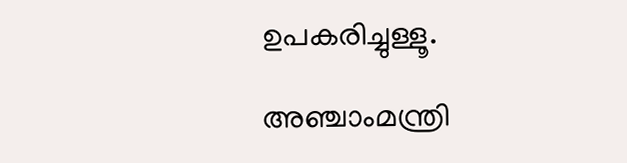ഉപകരിച്ചുള്ളൂ.

അഞ്ചാംമന്ത്രി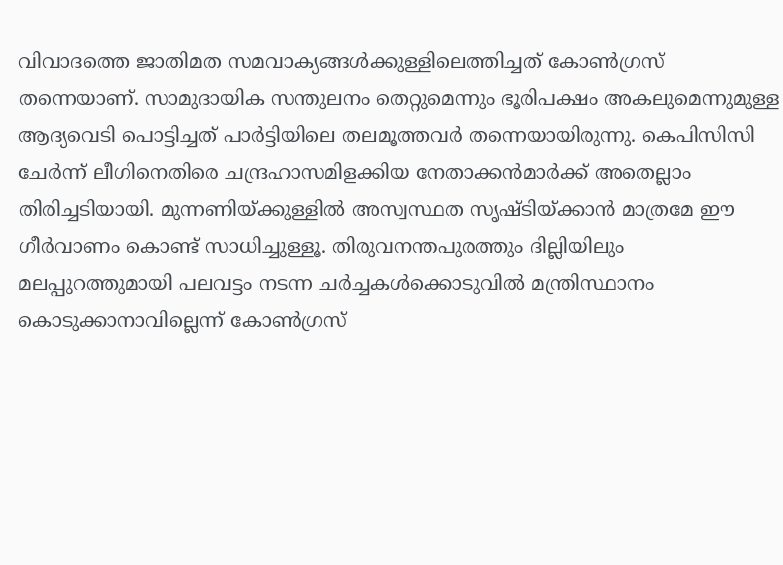വിവാദത്തെ ജാതിമത സമവാക്യങ്ങള്‍ക്കുള്ളിലെത്തിച്ചത് കോണ്‍ഗ്രസ് തന്നെയാണ്. സാമുദായിക സന്തുലനം തെറ്റുമെന്നും ഭൂരിപക്ഷം അകലുമെന്നുമുള്ള ആദ്യവെടി പൊട്ടിച്ചത് പാര്‍ട്ടിയിലെ തലമൂത്തവര്‍ തന്നെയായിരുന്നു. കെപിസിസി ചേര്‍ന്ന് ലീഗിനെതിരെ ചന്ദ്രഹാസമിളക്കിയ നേതാക്കന്‍മാര്‍ക്ക് അതെല്ലാം തിരിച്ചടിയായി. മുന്നണിയ്ക്കുള്ളില്‍ അസ്വസ്ഥത സൃഷ്ടിയ്ക്കാന്‍ മാത്രമേ ഈ ഗീര്‍വാണം കൊണ്ട് സാധിച്ചുള്ളൂ. തിരുവനന്തപുരത്തും ദില്ലിയിലും മലപ്പുറത്തുമായി പലവട്ടം നടന്ന ചര്‍ച്ചകള്‍ക്കൊടുവില്‍ മന്ത്രിസ്ഥാനം കൊടുക്കാനാവില്ലെന്ന് കോണ്‍ഗ്രസ്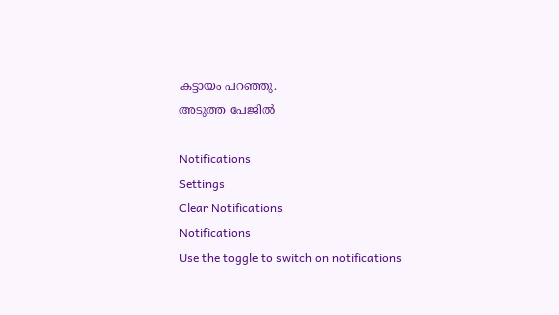കട്ടായം പറഞ്ഞു.
അടുത്ത പേജില്‍

Notifications
Settings
Clear Notifications
Notifications
Use the toggle to switch on notifications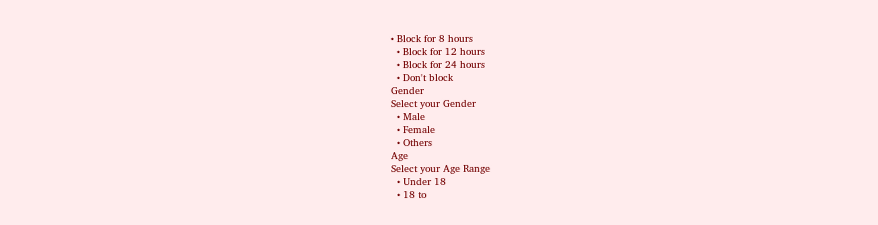• Block for 8 hours
  • Block for 12 hours
  • Block for 24 hours
  • Don't block
Gender
Select your Gender
  • Male
  • Female
  • Others
Age
Select your Age Range
  • Under 18
  • 18 to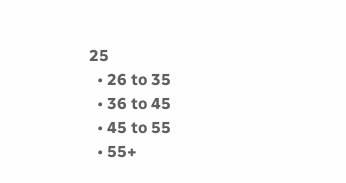25
  • 26 to 35
  • 36 to 45
  • 45 to 55
  • 55+